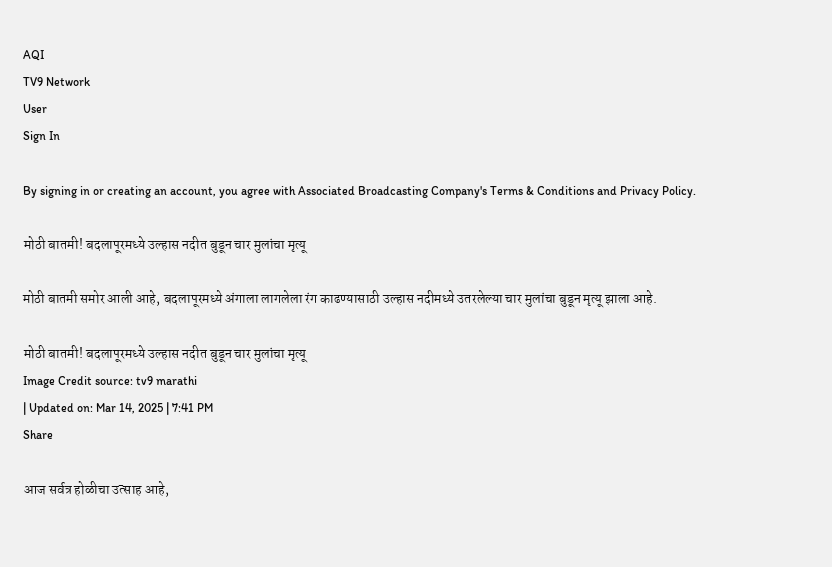AQI
TV9 Network
User
Sign In

By signing in or creating an account, you agree with Associated Broadcasting Company's Terms & Conditions and Privacy Policy.

मोठी बातमी! बदलापूरमध्ये उल्हास नदीत बुडून चार मुलांचा मृत्यू

मोठी बातमी समोर आली आहे, बदलापूरमध्ये अंगाला लागलेला रंग काढण्यासाठी उल्हास नदीमध्ये उतरलेल्या चार मुलांचा बुडून मृत्यू झाला आहे.

मोठी बातमी! बदलापूरमध्ये उल्हास नदीत बुडून चार मुलांचा मृत्यू
Image Credit source: tv9 marathi
| Updated on: Mar 14, 2025 | 7:41 PM
Share

आज सर्वत्र होळीचा उत्साह आहे,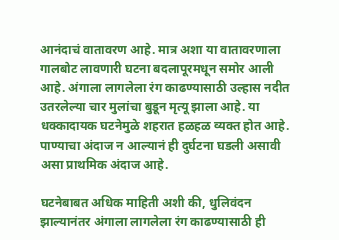आनंदाचं वातावरण आहे. मात्र अशा या वातावरणाला गालबोट लावणारी घटना बदलापूरमधून समोर आली आहे. अंगाला लागलेला रंग काढण्यासाठी उल्हास नदीत उतरलेल्या चार मुलांचा बुडून मृत्यू झाला आहे. या धक्कादायक घटनेमुळे शहरात हळहळ व्यक्त होत आहे. पाण्याचा अंदाज न आल्यानं ही दुर्घटना घडली असावी असा प्राथमिक अंदाज आहे.

घटनेबाबत अधिक माहिती अशी की, धुलिवंदन झाल्यानंतर अंगाला लागलेला रंग काढण्यासाठी ही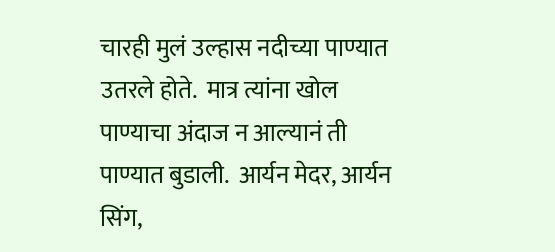चारही मुलं उल्हास नदीच्या पाण्यात उतरले होते.  मात्र त्यांना खोल पाण्याचा अंदाज न आल्यानं ती पाण्यात बुडाली.  आर्यन मेदर, आर्यन सिंग,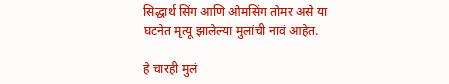सिद्धार्थ सिंग आणि ओमसिंग तोमर असे या घटनेत मृत्यू झालेल्या मुलांची नावं आहेत.

हे चारही मुलं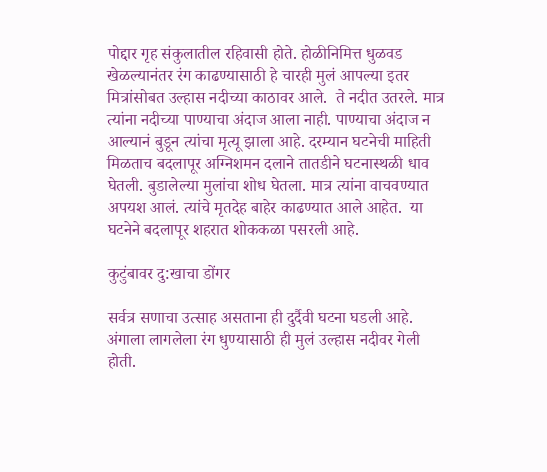पोद्दार गृह संकुलातील रहिवासी होते. होळीनिमित्त धुळवड खेळल्यानंतर रंग काढण्यासाठी हे चारही मुलं आपल्या इतर मित्रांसोबत उल्हास नदीच्या काठावर आले.  ते नदीत उतरले. मात्र त्यांना नदीच्या पाण्याचा अंदाज आला नाही. पाण्याचा अंदाज न आल्यानं बुडून त्यांचा मृत्यू झाला आहे. दरम्यान घटनेची माहिती मिळताच बदलापूर अग्निशमन दलाने तातडीने घटनास्थळी धाव घेतली. बुडालेल्या मुलांचा शोध घेतला. मात्र त्यांना वाचवण्यात अपयश आलं. त्यांचे मृतदेह बाहेर काढण्यात आले आहेत.  या घटनेने बदलापूर शहरात शोककळा पसरली आहे.

कुटुंबावर दु:खाचा डोंगर

सर्वत्र सणाचा उत्साह असताना ही दुर्दैवी घटना घडली आहे. अंगाला लागलेला रंग धुण्यासाठी ही मुलं उल्हास नदीवर गेली होती.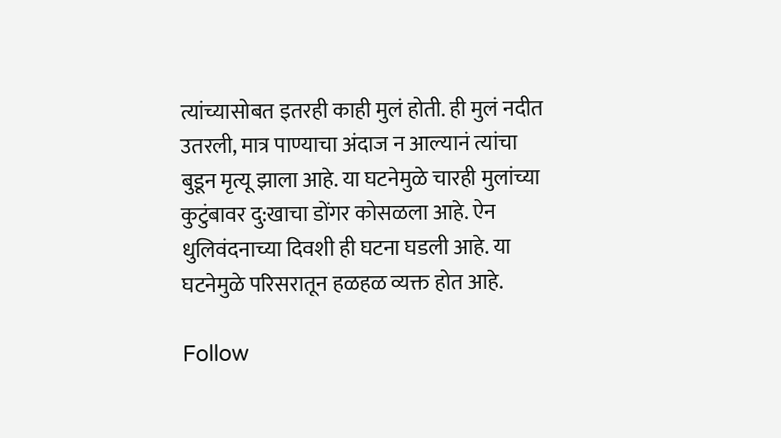त्यांच्यासोबत इतरही काही मुलं होती. ही मुलं नदीत उतरली, मात्र पाण्याचा अंदाज न आल्यानं त्यांचा बुडून मृत्यू झाला आहे. या घटनेमुळे चारही मुलांच्या कुटुंबावर दु:खाचा डोंगर कोसळला आहे. ऐन धुलिवंदनाच्या दिवशी ही घटना घडली आहे. या घटनेमुळे परिसरातून हळहळ व्यक्त होत आहे.

Follow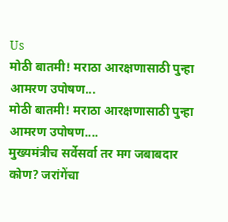Us
मोठी बातमी! मराठा आरक्षणासाठी पुन्हा आमरण उपोषण...
मोठी बातमी! मराठा आरक्षणासाठी पुन्हा आमरण उपोषण....
मुख्यमंत्रीच सर्वेसर्वा तर मग जबाबदार कोण? जरांगेंचा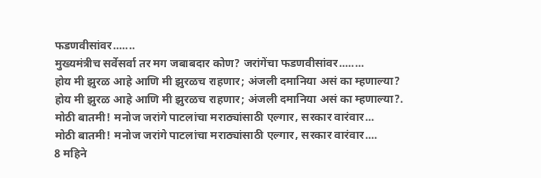फडणवीसांवर.......
मुख्यमंत्रीच सर्वेसर्वा तर मग जबाबदार कोण? जरांगेंचा फडणवीसांवर........
होय मी झुरळ आहे आणि मी झुरळच राहणार; अंजली दमानिया असं का म्हणाल्या?
होय मी झुरळ आहे आणि मी झुरळच राहणार; अंजली दमानिया असं का म्हणाल्या?.
मोठी बातमी! मनोज जरांगे पाटलांचा मराठ्यांसाठी एल्गार, सरकार वारंवार...
मोठी बातमी! मनोज जरांगे पाटलांचा मराठ्यांसाठी एल्गार, सरकार वारंवार....
8 महिने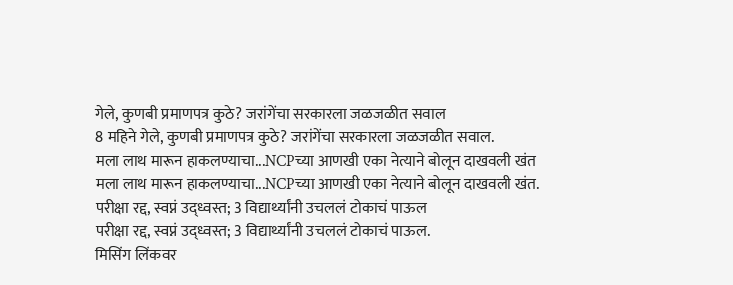गेले, कुणबी प्रमाणपत्र कुठे? जरांगेंचा सरकारला जळजळीत सवाल
8 महिने गेले, कुणबी प्रमाणपत्र कुठे? जरांगेंचा सरकारला जळजळीत सवाल.
मला लाथ मारून हाकलण्याचा...NCPच्या आणखी एका नेत्याने बोलून दाखवली खंत
मला लाथ मारून हाकलण्याचा...NCPच्या आणखी एका नेत्याने बोलून दाखवली खंत.
परीक्षा रद्द, स्वप्नं उद्ध्वस्त; 3 विद्यार्थ्यांनी उचललं टोकाचं पाऊल
परीक्षा रद्द, स्वप्नं उद्ध्वस्त; 3 विद्यार्थ्यांनी उचललं टोकाचं पाऊल.
मिसिंग लिंकवर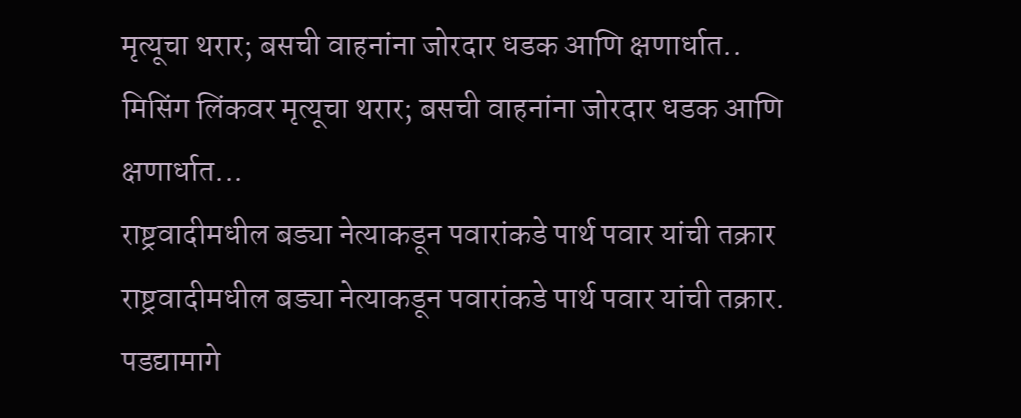मृत्यूचा थरार; बसची वाहनांना जोरदार धडक आणि क्षणार्धात..
मिसिंग लिंकवर मृत्यूचा थरार; बसची वाहनांना जोरदार धडक आणि क्षणार्धात...
राष्ट्रवादीमधील बड्या नेत्याकडून पवारांकडे पार्थ पवार यांची तक्रार
राष्ट्रवादीमधील बड्या नेत्याकडून पवारांकडे पार्थ पवार यांची तक्रार.
पडद्यामागे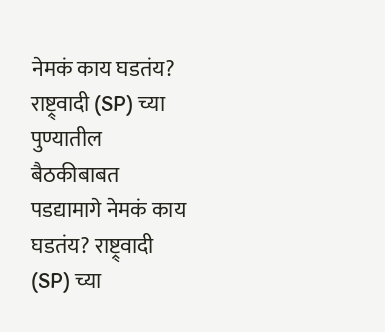नेमकं काय घडतंय? राष्ट्र्वादी (SP) च्या पुण्यातील बैठकीबाबत
पडद्यामागे नेमकं काय घडतंय? राष्ट्र्वादी (SP) च्या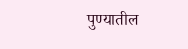पुण्यातील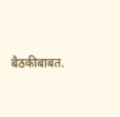बैठकीबाबत.